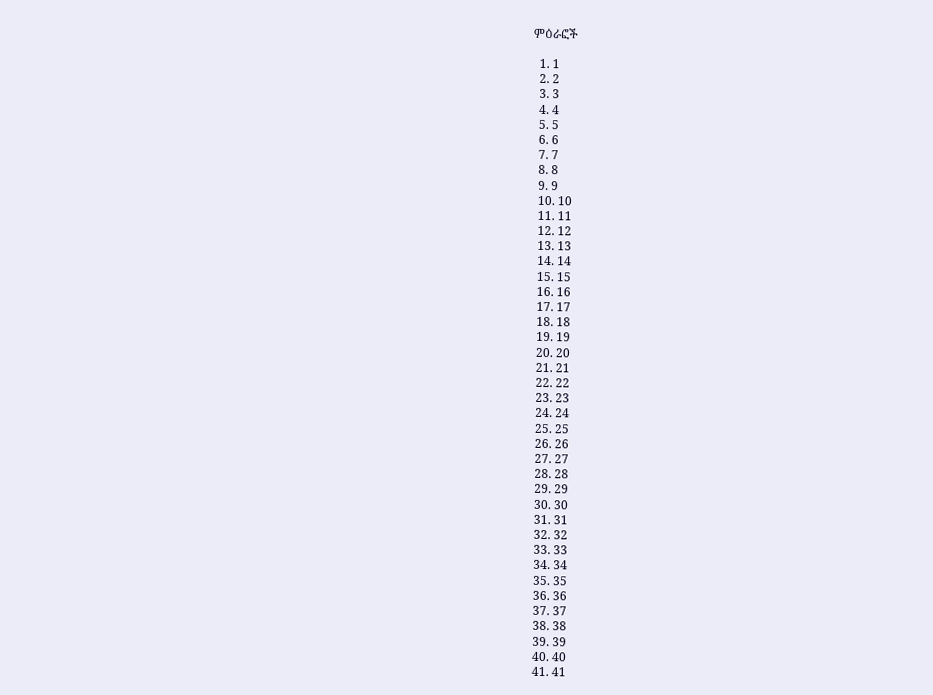ምዕራፎች

  1. 1
  2. 2
  3. 3
  4. 4
  5. 5
  6. 6
  7. 7
  8. 8
  9. 9
  10. 10
  11. 11
  12. 12
  13. 13
  14. 14
  15. 15
  16. 16
  17. 17
  18. 18
  19. 19
  20. 20
  21. 21
  22. 22
  23. 23
  24. 24
  25. 25
  26. 26
  27. 27
  28. 28
  29. 29
  30. 30
  31. 31
  32. 32
  33. 33
  34. 34
  35. 35
  36. 36
  37. 37
  38. 38
  39. 39
  40. 40
  41. 41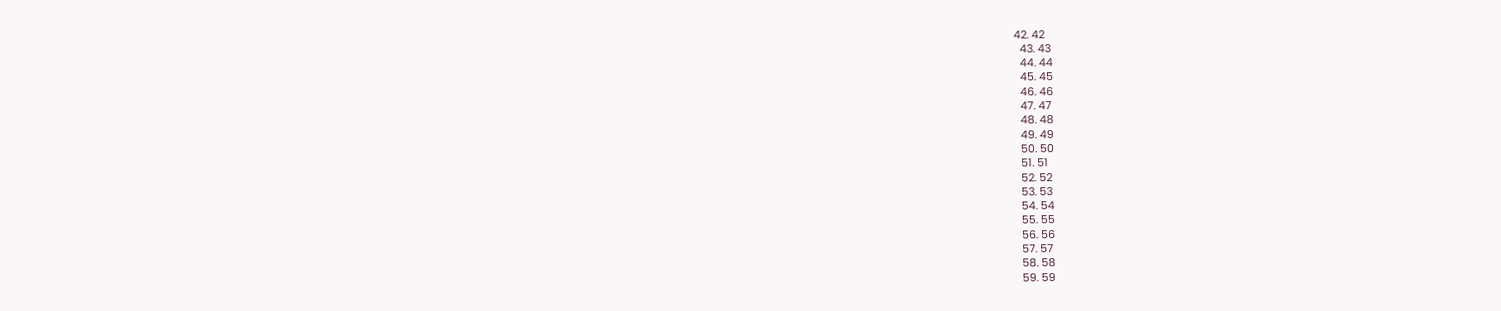42. 42
  43. 43
  44. 44
  45. 45
  46. 46
  47. 47
  48. 48
  49. 49
  50. 50
  51. 51
  52. 52
  53. 53
  54. 54
  55. 55
  56. 56
  57. 57
  58. 58
  59. 59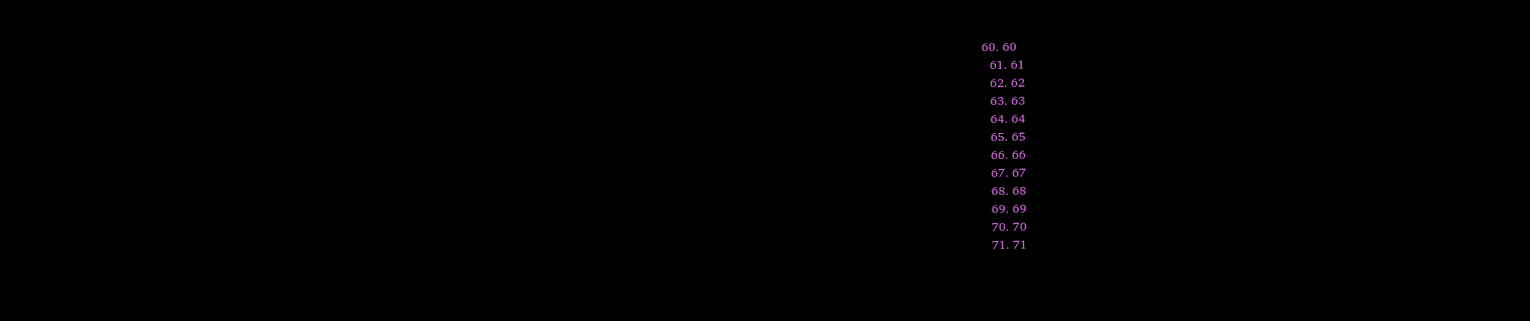60. 60
  61. 61
  62. 62
  63. 63
  64. 64
  65. 65
  66. 66
  67. 67
  68. 68
  69. 69
  70. 70
  71. 71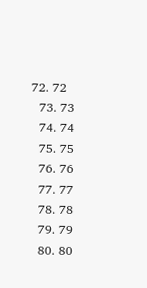72. 72
  73. 73
  74. 74
  75. 75
  76. 76
  77. 77
  78. 78
  79. 79
  80. 80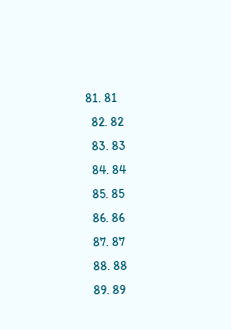81. 81
  82. 82
  83. 83
  84. 84
  85. 85
  86. 86
  87. 87
  88. 88
  89. 89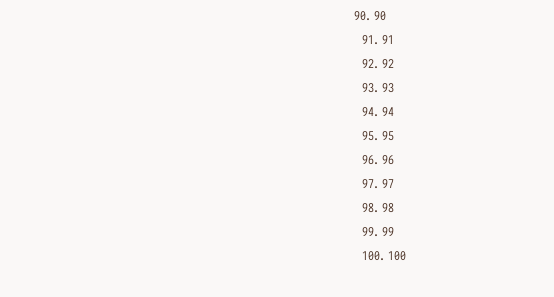90. 90
  91. 91
  92. 92
  93. 93
  94. 94
  95. 95
  96. 96
  97. 97
  98. 98
  99. 99
  100. 100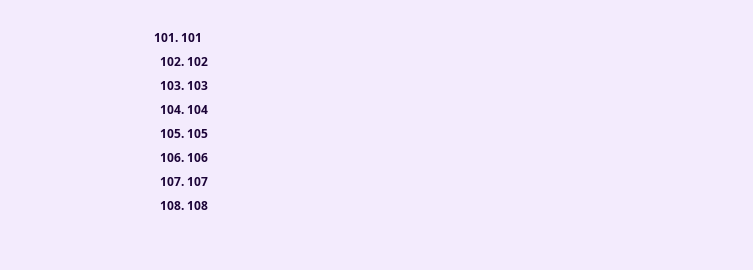101. 101
  102. 102
  103. 103
  104. 104
  105. 105
  106. 106
  107. 107
  108. 108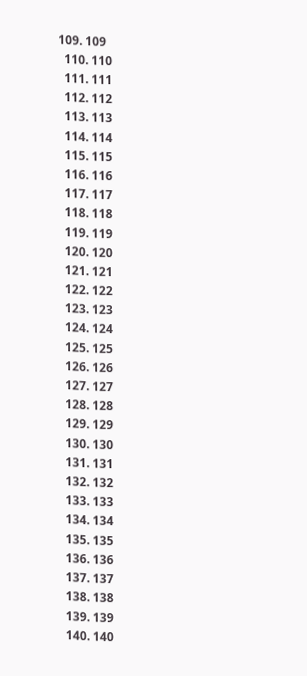109. 109
  110. 110
  111. 111
  112. 112
  113. 113
  114. 114
  115. 115
  116. 116
  117. 117
  118. 118
  119. 119
  120. 120
  121. 121
  122. 122
  123. 123
  124. 124
  125. 125
  126. 126
  127. 127
  128. 128
  129. 129
  130. 130
  131. 131
  132. 132
  133. 133
  134. 134
  135. 135
  136. 136
  137. 137
  138. 138
  139. 139
  140. 140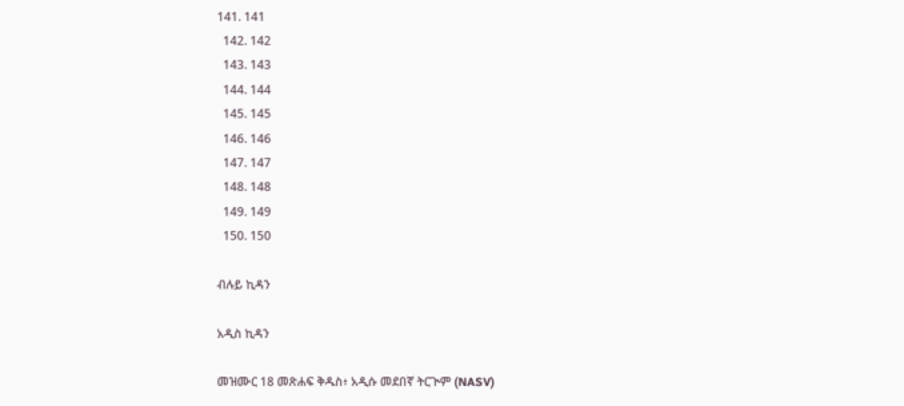141. 141
  142. 142
  143. 143
  144. 144
  145. 145
  146. 146
  147. 147
  148. 148
  149. 149
  150. 150

ብሉይ ኪዳን

አዲስ ኪዳን

መዝሙር 18 መጽሐፍ ቅዱስ፥ አዲሱ መደበኛ ትርጒም (NASV)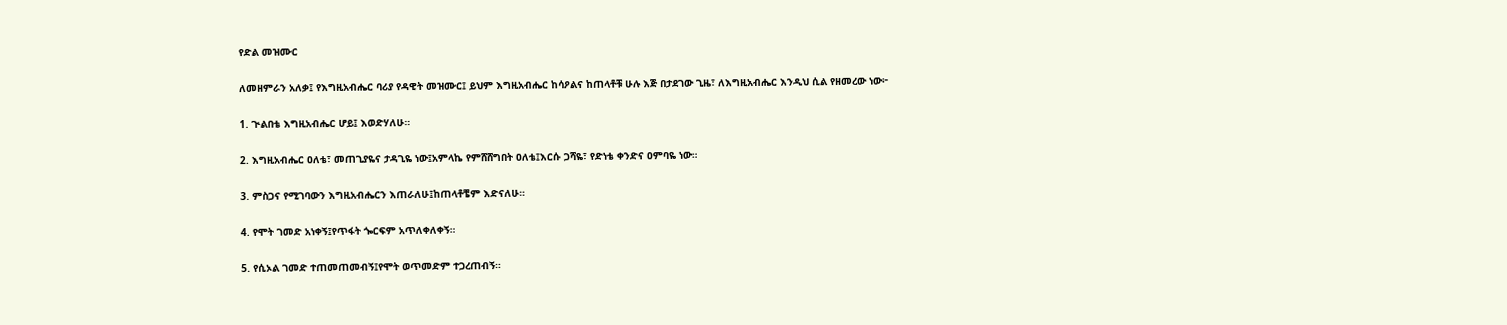የድል መዝሙር

ለመዘምራን አለቃ፤ የእግዚአብሔር ባሪያ የዳዊት መዝሙር፤ ይህም እግዚአብሔር ከሳዖልና ከጠላቶቹ ሁሉ እጅ በታደገው ጊዜ፣ ለእግዚአብሔር እንዲህ ሲል የዘመረው ነው፦

1. ጒልበቴ እግዚአብሔር ሆይ፤ እወድሃለሁ።

2. እግዚአብሔር ዐለቴ፣ መጠጊያዬና ታዳጊዬ ነው፤አምላኬ የምሸሸግበት ዐለቴ፤እርሱ ጋሻዬ፣ የድነቴ ቀንድና ዐምባዬ ነው።

3. ምስጋና የሚገባውን እግዚአብሔርን እጠራለሁ፤ከጠላቶቼም እድናለሁ።

4. የሞት ገመድ አነቀኝ፤የጥፋት ጐርፍም አጥለቀለቀኝ።

5. የሲኦል ገመድ ተጠመጠመብኝ፤የሞት ወጥመድም ተጋረጠብኝ።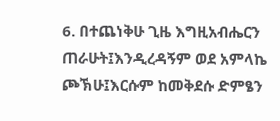6. በተጨነቅሁ ጊዜ እግዚአብሔርን ጠራሁት፤እንዲረዳኝም ወደ አምላኬ ጮኽሁ፤እርሱም ከመቅደሱ ድምፄን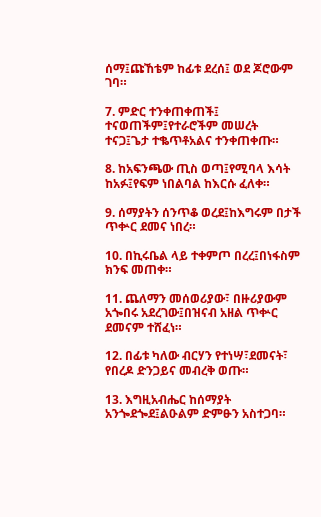ሰማ፤ጩኸቴም ከፊቱ ደረሰ፤ ወደ ጆሮውም ገባ።

7. ምድር ተንቀጠቀጠች፤ ተናወጠችም፤የተራሮችም መሠረት ተናጋ፤ጌታ ተቈጥቶአልና ተንቀጠቀጡ።

8. ከአፍንጫው ጢስ ወጣ፤የሚባላ እሳት ከአፉ፤የፍም ነበልባል ከእርሱ ፈለቀ።

9. ሰማያትን ሰንጥቆ ወረደ፤ከእግሩም በታች ጥቍር ደመና ነበረ።

10. በኪሩቤል ላይ ተቀምጦ በረረ፤በነፋስም ክንፍ መጠቀ።

11. ጨለማን መሰወሪያው፣ በዙሪያውም አጐበሩ አደረገው፤በዝናብ አዘል ጥቍር ደመናም ተሸፈነ።

12. በፊቱ ካለው ብርሃን የተነሣ፣ደመናት፣ የበረዶ ድንጋይና መብረቅ ወጡ።

13. እግዚአብሔር ከሰማያት አንጐደጐደ፤ልዑልም ድምፁን አስተጋባ።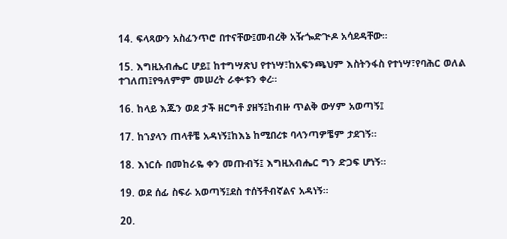14. ፍላጻውን አስፈንጥሮ በተናቸው፤መብረቅ አዥጐድጒዶ አሳደዳቸው።

15. እግዚአብሔር ሆይ፤ ከተግሣጽህ የተነሣ፣ከአፍንጫህም እስትንፋስ የተነሣ፣የባሕር ወለል ተገለጠ፤የዓለምም መሠረት ራቍቱን ቀረ።

16. ከላይ እጁን ወደ ታች ዘርግቶ ያዘኝ፤ከብዙ ጥልቅ ውሃም አወጣኝ፤

17. ከኀያላን ጠላቶቼ አዳነኝ፤ከእኔ ከሚበረቱ ባላንጣዎቼም ታደገኝ።

18. እነርሱ በመከራዬ ቀን መጡብኝ፤ እግዚአብሔር ግን ድጋፍ ሆነኝ።

19. ወደ ሰፊ ስፍራ አወጣኝ፤ደስ ተሰኝቶብኛልና አዳነኝ።

20.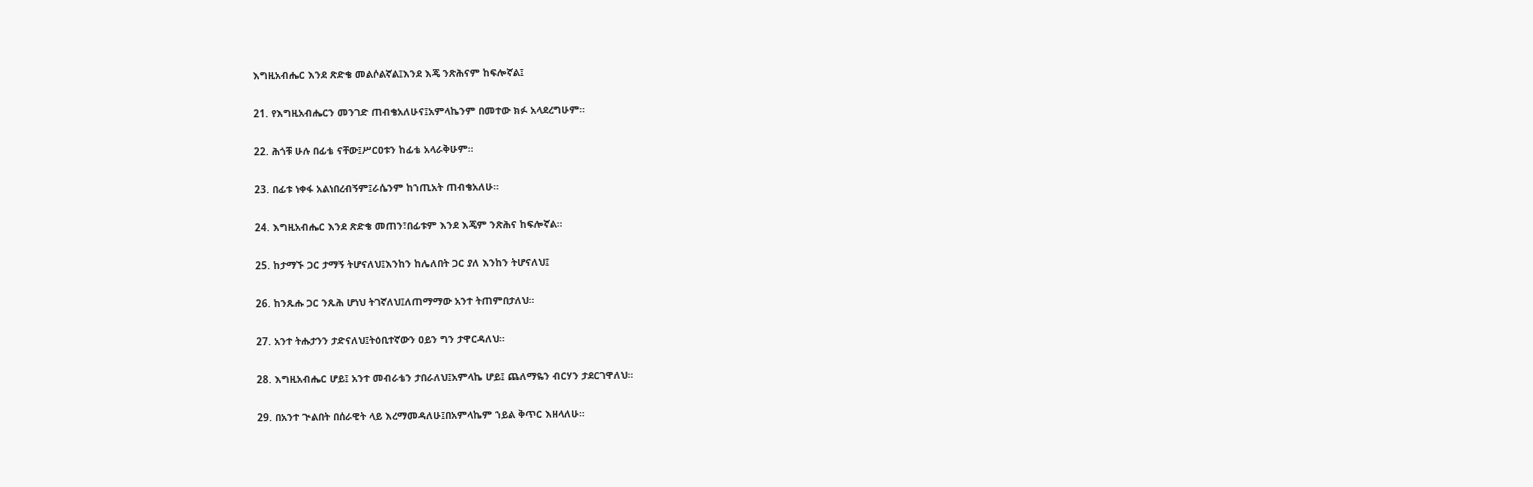እግዚአብሔር እንደ ጽድቄ መልሶልኛል፤እንደ እጄ ንጽሕናም ከፍሎኛል፤

21. የእግዚአብሔርን መንገድ ጠብቄአለሁና፤አምላኬንም በመተው ክፉ አላደረግሁም።

22. ሕጎቹ ሁሉ በፊቴ ናቸው፤ሥርዐቱን ከፊቴ አላራቅሁም።

23. በፊቱ ነቀፋ አልነበረብኝም፤ራሴንም ከኀጢአት ጠብቄአለሁ።

24. እግዚአብሔር እንደ ጽድቄ መጠን፣በፊቱም እንደ እጄም ንጽሕና ከፍሎኛል።

25. ከታማኙ ጋር ታማኝ ትሆናለህ፤እንከን ከሌለበት ጋር ያለ እንከን ትሆናለህ፤

26. ከንጹሑ ጋር ንጹሕ ሆነህ ትገኛለህ፤ለጠማማው አንተ ትጠምበታለህ።

27. አንተ ትሑታንን ታድናለህ፤ትዕቢተኛውን ዐይን ግን ታዋርዳለህ።

28. እግዚአብሔር ሆይ፤ አንተ መብራቴን ታበራለህ፤አምላኬ ሆይ፤ ጨለማዬን ብርሃን ታደርገዋለህ።

29. በአንተ ጒልበት በሰራዊት ላይ እረማመዳለሁ፤በአምላኬም ኀይል ቅጥር እዘላለሁ።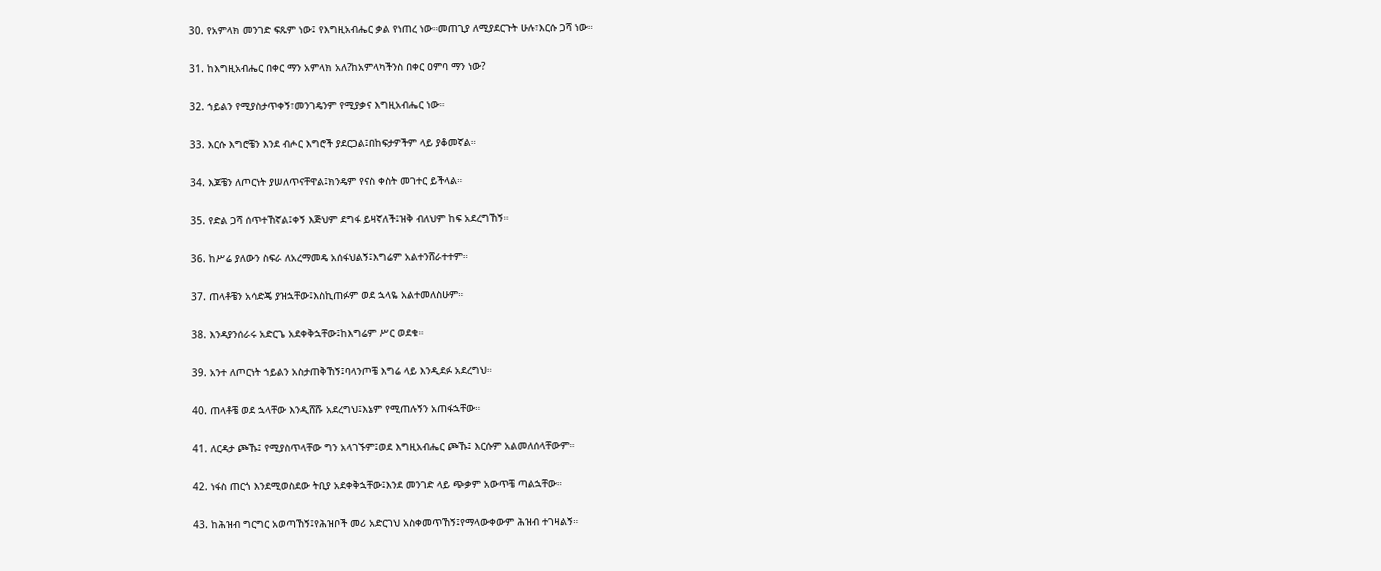30. የአምላክ መንገድ ፍጹም ነው፤ የእግዚአብሔር ቃል የነጠረ ነው።መጠጊያ ለሚያደርጉት ሁሉ፣እርሱ ጋሻ ነው።

31. ከእግዚአብሔር በቀር ማን አምላክ አለ?ከአምላካችንስ በቀር ዐምባ ማን ነው?

32. ኀይልን የሚያስታጥቀኝ፣መንገዴንም የሚያቃና እግዚአብሔር ነው።

33. እርሱ እግሮቼን እንደ ብሖር እግሮች ያደርጋል፤በከፍታዎችም ላይ ያቆመኛል።

34. እጆቼን ለጦርነት ያሠለጥናቸዋል፤ክንዴም የናስ ቀስት መገተር ይችላል።

35. የድል ጋሻ ሰጥተኸኛል፤ቀኝ እጅህም ደግፋ ይዛኛለች፤ዝቅ ብለህም ከፍ አደረግኸኝ።

36. ከሥሬ ያለውን ስፍራ ለአረማመዴ አሰፋህልኝ፤እግሬም አልተንሸራተተም።

37. ጠላቶቼን አሳድጄ ያዝኋቸው፤እስኪጠፉም ወደ ኋላዬ አልተመለስሁም።

38. እንዳያንሰራሩ አድርጌ አደቀቅኋቸው፤ከእግሬም ሥር ወደቁ።

39. አንተ ለጦርነት ኀይልን አስታጠቅኸኝ፤ባላንጦቼ እግሬ ላይ እንዲደፉ አደረግህ።

40. ጠላቶቼ ወደ ኋላቸው እንዲሸሹ አደረግህ፤እኔም የሚጠሉኝን አጠፋኋቸው።

41. ለርዳታ ጮኹ፤ የሚያስጥላቸው ግን አላገኙም፤ወደ እግዚአብሔር ጮኹ፤ እርሱም አልመለሰላቸውም።

42. ነፋስ ጠርጎ እንደሚወስደው ትቢያ አደቀቅኋቸው፤እንደ መንገድ ላይ ጭቃም አውጥቼ ጣልኋቸው።

43. ከሕዝብ ግርግር አወጣኸኝ፤የሕዝቦች መሪ አድርገህ አስቀመጥኸኝ፤የማላውቀውም ሕዝብ ተገዛልኝ።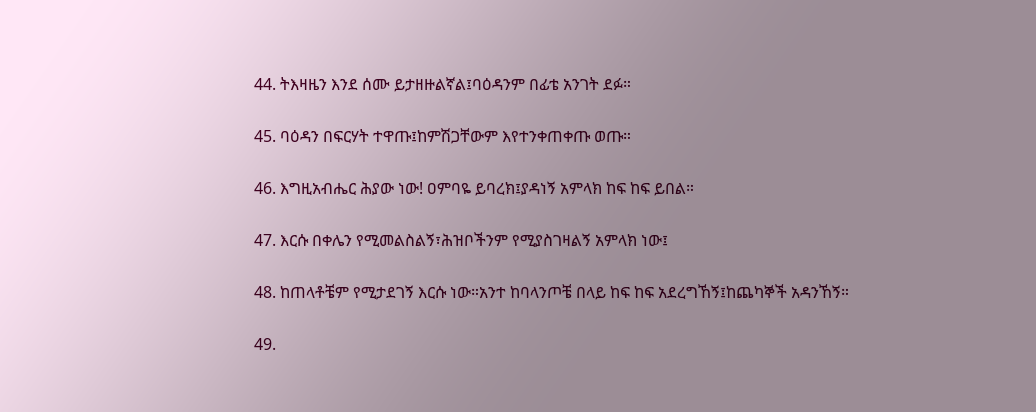44. ትእዛዜን እንደ ሰሙ ይታዘዙልኛል፤ባዕዳንም በፊቴ አንገት ደፉ።

45. ባዕዳን በፍርሃት ተዋጡ፤ከምሽጋቸውም እየተንቀጠቀጡ ወጡ።

46. እግዚአብሔር ሕያው ነው! ዐምባዬ ይባረክ፤ያዳነኝ አምላክ ከፍ ከፍ ይበል።

47. እርሱ በቀሌን የሚመልስልኝ፣ሕዝቦችንም የሚያስገዛልኝ አምላክ ነው፤

48. ከጠላቶቼም የሚታደገኝ እርሱ ነው።አንተ ከባላንጦቼ በላይ ከፍ ከፍ አደረግኸኝ፤ከጨካኞች አዳንኸኝ።

49.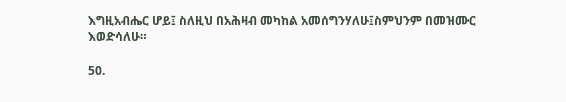እግዚአብሔር ሆይ፤ ስለዚህ በአሕዛብ መካከል አመሰግንሃለሁ፤ስምህንም በመዝሙር እወድሳለሁ።

50.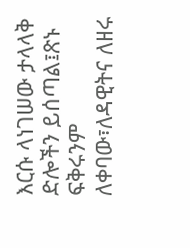እርሱ ላነገሠው ታላላቅ ድሎችን ይሰጣል፤ጽኑ ፍቅሩንም ለቀባው፣ለዳዊትና ለዘሩ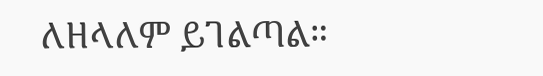ለዘላለም ይገልጣል።